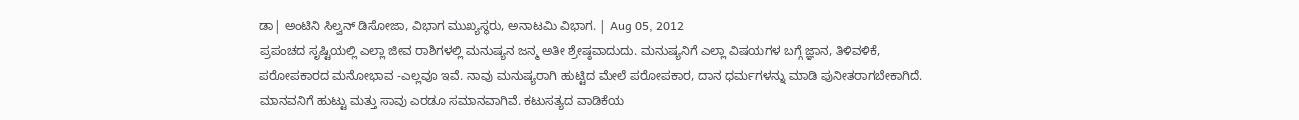ಡಾ| ಅಂಟಿನಿ ಸಿಲ್ವನ್ ಡಿಸೋಜಾ, ವಿಭಾಗ ಮುಖ್ಯಸ್ಥರು, ಅನಾಟಮಿ ವಿಭಾಗ. | Aug 05, 2012
ಪ್ರಪಂಚದ ಸೃಷ್ಟಿಯಲ್ಲಿ ಎಲ್ಲಾ ಜೀವ ರಾಶಿಗಳಲ್ಲಿ ಮನುಷ್ಯನ ಜನ್ಮ ಅತೀ ಶ್ರೇಷ್ಠವಾದುದು. ಮನುಷ್ಯನಿಗೆ ಎಲ್ಲಾ ವಿಷಯಗಳ ಬಗ್ಗೆ ಜ್ಞಾನ, ತಿಳಿವಳಿಕೆ, ಪರೋಪಕಾರದ ಮನೋಭಾವ -ಎಲ್ಲವೂ ಇವೆ. ನಾವು ಮನುಷ್ಯರಾಗಿ ಹುಟ್ಟಿದ ಮೇಲೆ ಪರೋಪಕಾರ, ದಾನ ಧರ್ಮಗಳನ್ನು ಮಾಡಿ ಪುನೀತರಾಗಬೇಕಾಗಿದೆ. ಮಾನವನಿಗೆ ಹುಟ್ಟು ಮತ್ತು ಸಾವು ಎರಡೂ ಸಮಾನವಾಗಿವೆ. ಕಟುಸತ್ಯದ ವಾಡಿಕೆಯ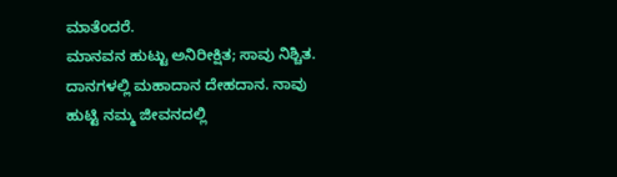ಮಾತೆಂದರೆ.
ಮಾನವನ ಹುಟ್ಟು ಅನಿರೀಕ್ಷಿತ; ಸಾವು ನಿಶ್ಚಿತ. ದಾನಗಳಲ್ಲಿ ಮಹಾದಾನ ದೇಹದಾನ. ನಾವು ಹುಟ್ಟಿ ನಮ್ಮ ಜೀವನದಲ್ಲಿ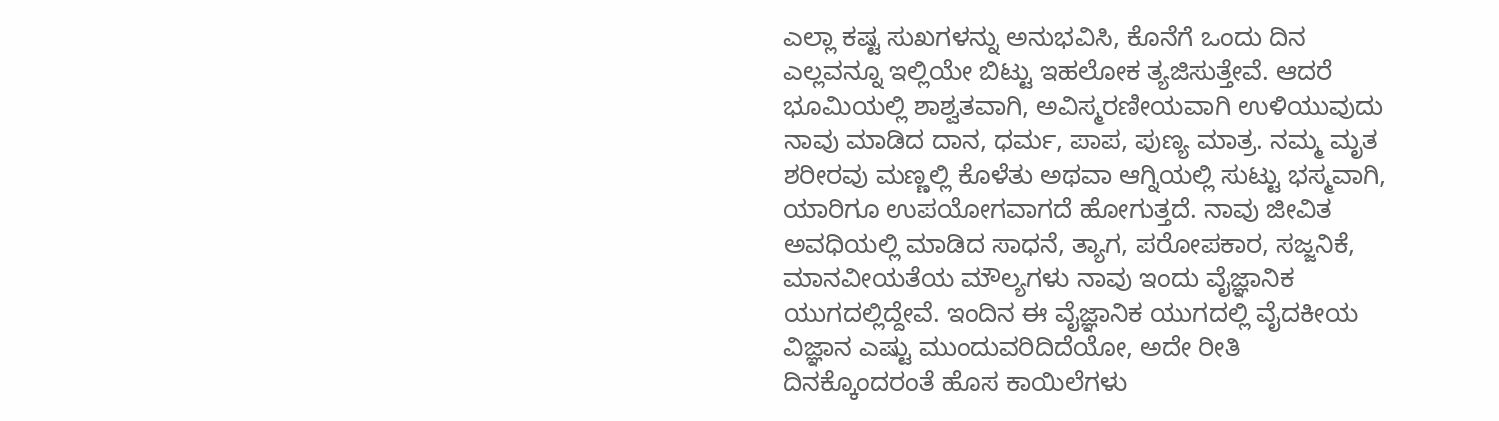ಎಲ್ಲಾ ಕಷ್ಟ ಸುಖಗಳನ್ನು ಅನುಭವಿಸಿ, ಕೊನೆಗೆ ಒಂದು ದಿನ ಎಲ್ಲವನ್ನೂ ಇಲ್ಲಿಯೇ ಬಿಟ್ಟು ಇಹಲೋಕ ತ್ಯಜಿಸುತ್ತೇವೆ. ಆದರೆ ಭೂಮಿಯಲ್ಲಿ ಶಾಶ್ವತವಾಗಿ, ಅವಿಸ್ಮರಣೀಯವಾಗಿ ಉಳಿಯುವುದು ನಾವು ಮಾಡಿದ ದಾನ, ಧರ್ಮ, ಪಾಪ, ಪುಣ್ಯ ಮಾತ್ರ. ನಮ್ಮ ಮೃತ ಶರೀರವು ಮಣ್ಣಲ್ಲಿ ಕೊಳೆತು ಅಥವಾ ಆಗ್ನಿಯಲ್ಲಿ ಸುಟ್ಟು ಭಸ್ಮವಾಗಿ, ಯಾರಿಗೂ ಉಪಯೋಗವಾಗದೆ ಹೋಗುತ್ತದೆ. ನಾವು ಜೀವಿತ ಅವಧಿಯಲ್ಲಿ ಮಾಡಿದ ಸಾಧನೆ, ತ್ಯಾಗ, ಪರೋಪಕಾರ, ಸಜ್ಜನಿಕೆ, ಮಾನವೀಯತೆಯ ಮೌಲ್ಯಗಳು ನಾವು ಇಂದು ವೈಜ್ಞಾನಿಕ ಯುಗದಲ್ಲಿದ್ದೇವೆ. ಇಂದಿನ ಈ ವೈಜ್ಞಾನಿಕ ಯುಗದಲ್ಲಿ ವೈದಕೀಯ ವಿಜ್ಞಾನ ಎಷ್ಟು ಮುಂದುವರಿದಿದೆಯೋ, ಅದೇ ರೀತಿ ದಿನಕ್ಕೊಂದರಂತೆ ಹೊಸ ಕಾಯಿಲೆಗಳು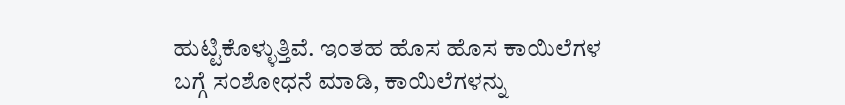ಹುಟ್ಟಿಕೊಳ್ಳುತ್ತಿವೆ. ಇಂತಹ ಹೊಸ ಹೊಸ ಕಾಯಿಲೆಗಳ ಬಗ್ಗೆ ಸಂಶೋಧನೆ ಮಾಡಿ, ಕಾಯಿಲೆಗಳನ್ನು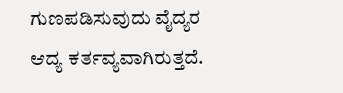ಗುಣಪಡಿಸುವುದು ವೈದ್ಯರ ಆದ್ಯ ಕರ್ತವ್ಯವಾಗಿರುತ್ತದೆ.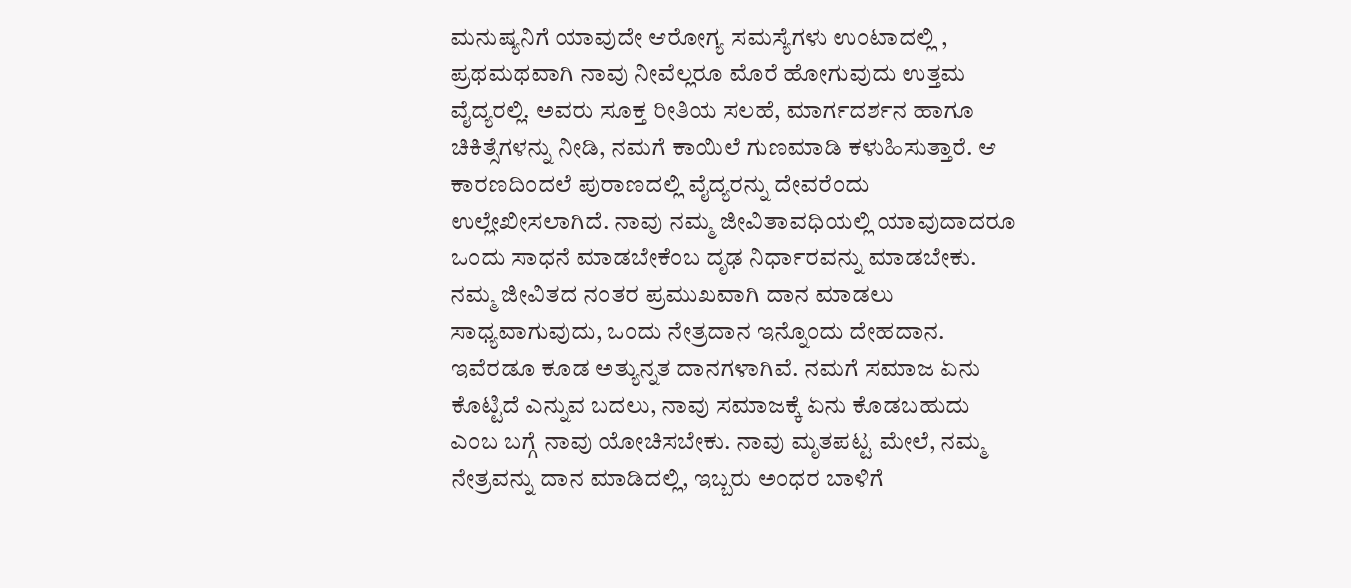ಮನುಷ್ಯನಿಗೆ ಯಾವುದೇ ಆರೋಗ್ಯ ಸಮಸ್ಯೆಗಳು ಉಂಟಾದಲ್ಲಿ , ಪ್ರಥಮಥವಾಗಿ ನಾವು ನೀವೆಲ್ಲರೂ ಮೊರೆ ಹೋಗುವುದು ಉತ್ತಮ ವೈದ್ಯರಲ್ಲಿ. ಅವರು ಸೂಕ್ತ ರೀತಿಯ ಸಲಹೆ, ಮಾರ್ಗದರ್ಶನ ಹಾಗೂ ಚಿಕಿತ್ಸೆಗಳನ್ನು ನೀಡಿ, ನಮಗೆ ಕಾಯಿಲೆ ಗುಣಮಾಡಿ ಕಳುಹಿಸುತ್ತಾರೆ. ಆ ಕಾರಣದಿಂದಲೆ ಪುರಾಣದಲ್ಲಿ ವೈದ್ಯರನ್ನು ದೇವರೆಂದು ಉಲ್ಲೇಖೀಸಲಾಗಿದೆ. ನಾವು ನಮ್ಮ ಜೀವಿತಾವಧಿಯಲ್ಲಿ ಯಾವುದಾದರೂ ಒಂದು ಸಾಧನೆ ಮಾಡಬೇಕೆಂಬ ದೃಢ ನಿರ್ಧಾರವನ್ನು ಮಾಡಬೇಕು. ನಮ್ಮ ಜೀವಿತದ ನಂತರ ಪ್ರಮುಖವಾಗಿ ದಾನ ಮಾಡಲು ಸಾಧ್ಯವಾಗುವುದು, ಒಂದು ನೇತ್ರದಾನ ಇನ್ನೊಂದು ದೇಹದಾನ. ಇವೆರಡೂ ಕೂಡ ಅತ್ಯುನ್ನತ ದಾನಗಳಾಗಿವೆ. ನಮಗೆ ಸಮಾಜ ಏನು ಕೊಟ್ಟಿದೆ ಎನ್ನುವ ಬದಲು, ನಾವು ಸಮಾಜಕ್ಕೆ ಏನು ಕೊಡಬಹುದು ಎಂಬ ಬಗ್ಗೆ ನಾವು ಯೋಚಿಸಬೇಕು. ನಾವು ಮೃತಪಟ್ಟ ಮೇಲೆ, ನಮ್ಮ ನೇತ್ರವನ್ನು ದಾನ ಮಾಡಿದಲ್ಲಿ, ಇಬ್ಬರು ಅಂಧರ ಬಾಳಿಗೆ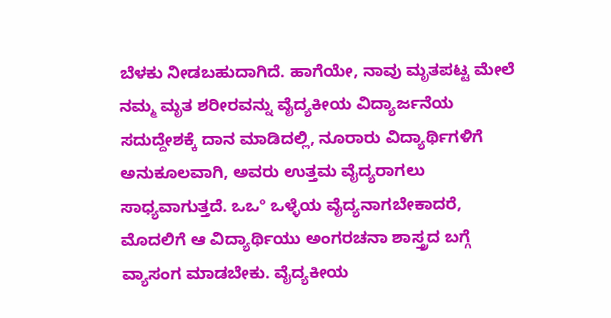ಬೆಳಕು ನೀಡಬಹುದಾಗಿದೆ. ಹಾಗೆಯೇ, ನಾವು ಮೃತಪಟ್ಟ ಮೇಲೆ ನಮ್ಮ ಮೃತ ಶರೀರವನ್ನು ವೈದ್ಯಕೀಯ ವಿದ್ಯಾರ್ಜನೆಯ ಸದುದ್ದೇಶಕ್ಕೆ ದಾನ ಮಾಡಿದಲ್ಲಿ, ನೂರಾರು ವಿದ್ಯಾರ್ಥಿಗಳಿಗೆ ಅನುಕೂಲವಾಗಿ, ಅವರು ಉತ್ತಮ ವೈದ್ಯರಾಗಲು ಸಾಧ್ಯವಾಗುತ್ತದೆ. ಒಒº ಒಳ್ಳೆಯ ವೈದ್ಯನಾಗಬೇಕಾದರೆ, ಮೊದಲಿಗೆ ಆ ವಿದ್ಯಾರ್ಥಿಯು ಅಂಗರಚನಾ ಶಾಸ್ತ್ರದ ಬಗ್ಗೆ ವ್ಯಾಸಂಗ ಮಾಡಬೇಕು. ವೈದ್ಯಕೀಯ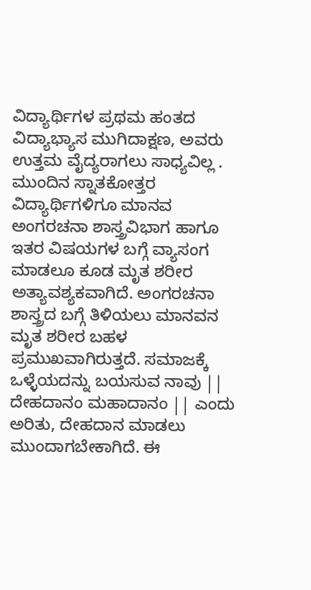ವಿದ್ಯಾರ್ಥಿಗಳ ಪ್ರಥಮ ಹಂತದ ವಿದ್ಯಾಭ್ಯಾಸ ಮುಗಿದಾಕ್ಷಣ, ಅವರು ಉತ್ತಮ ವೈದ್ಯರಾಗಲು ಸಾಧ್ಯವಿಲ್ಲ . ಮುಂದಿನ ಸ್ನಾತಕೋತ್ತರ ವಿದ್ಯಾರ್ಥಿಗಳಿಗೂ ಮಾನವ ಅಂಗರಚನಾ ಶಾಸ್ತ್ರವಿಭಾಗ ಹಾಗೂ ಇತರ ವಿಷಯಗಳ ಬಗ್ಗೆ ವ್ಯಾಸಂಗ ಮಾಡಲೂ ಕೂಡ ಮೃತ ಶರೀರ ಅತ್ಯಾವಶ್ಯಕವಾಗಿದೆ. ಅಂಗರಚನಾ ಶಾಸ್ತ್ರದ ಬಗ್ಗೆ ತಿಳಿಯಲು ಮಾನವನ ಮೃತ ಶರೀರ ಬಹಳ ಪ್ರಮುಖವಾಗಿರುತ್ತದೆ. ಸಮಾಜಕ್ಕೆ ಒಳ್ಳೆಯದನ್ನು ಬಯಸುವ ನಾವು || ದೇಹದಾನಂ ಮಹಾದಾನಂ || ಎಂದು ಅರಿತು, ದೇಹದಾನ ಮಾಡಲು ಮುಂದಾಗಬೇಕಾಗಿದೆ. ಈ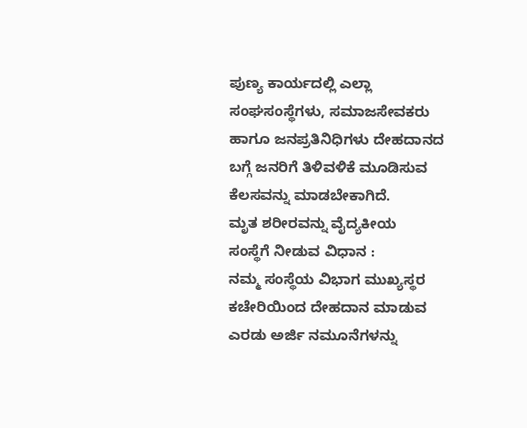ಪುಣ್ಯ ಕಾರ್ಯದಲ್ಲಿ ಎಲ್ಲಾ ಸಂಘಸಂಸ್ಥೆಗಳು, ಸಮಾಜಸೇವಕರು ಹಾಗೂ ಜನಪ್ರತಿನಿಧಿಗಳು ದೇಹದಾನದ ಬಗ್ಗೆ ಜನರಿಗೆ ತಿಳಿವಳಿಕೆ ಮೂಡಿಸುವ ಕೆಲಸವನ್ನು ಮಾಡಬೇಕಾಗಿದೆ.
ಮೃತ ಶರೀರವನ್ನು ವೈದ್ಯಕೀಯ
ಸಂಸ್ಥೆಗೆ ನೀಡುವ ವಿಧಾನ :
ನಮ್ಮ ಸಂಸ್ಥೆಯ ವಿಭಾಗ ಮುಖ್ಯಸ್ಥರ ಕಚೇರಿಯಿಂದ ದೇಹದಾನ ಮಾಡುವ ಎರಡು ಅರ್ಜಿ ನಮೂನೆಗಳನ್ನು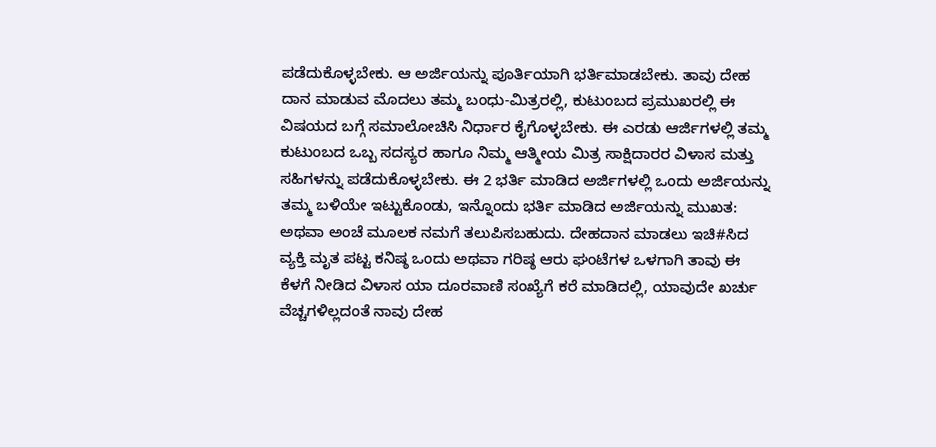ಪಡೆದುಕೊಳ್ಳಬೇಕು. ಆ ಅರ್ಜಿಯನ್ನು ಪೂರ್ತಿಯಾಗಿ ಭರ್ತಿಮಾಡಬೇಕು. ತಾವು ದೇಹ ದಾನ ಮಾಡುವ ಮೊದಲು ತಮ್ಮ ಬಂಧು-ಮಿತ್ರರಲ್ಲಿ, ಕುಟುಂಬದ ಪ್ರಮುಖರಲ್ಲಿ ಈ ವಿಷಯದ ಬಗ್ಗೆ ಸಮಾಲೋಚಿಸಿ ನಿರ್ಧಾರ ಕೈಗೊಳ್ಳಬೇಕು. ಈ ಎರಡು ಆರ್ಜಿಗಳಲ್ಲಿ ತಮ್ಮ ಕುಟುಂಬದ ಒಬ್ಬ ಸದಸ್ಯರ ಹಾಗೂ ನಿಮ್ಮ ಆತ್ಮೀಯ ಮಿತ್ರ ಸಾಕ್ಷಿದಾರರ ವಿಳಾಸ ಮತ್ತು ಸಹಿಗಳನ್ನು ಪಡೆದುಕೊಳ್ಳಬೇಕು. ಈ 2 ಭರ್ತಿ ಮಾಡಿದ ಅರ್ಜಿಗಳಲ್ಲಿ ಒಂದು ಅರ್ಜಿಯನ್ನು ತಮ್ಮ ಬಳಿಯೇ ಇಟ್ಟುಕೊಂಡು, ಇನ್ನೊಂದು ಭರ್ತಿ ಮಾಡಿದ ಅರ್ಜಿಯನ್ನು ಮುಖತ: ಅಥವಾ ಅಂಚೆ ಮೂಲಕ ನಮಗೆ ತಲುಪಿಸಬಹುದು. ದೇಹದಾನ ಮಾಡಲು ಇಚಿ#ಸಿದ ವ್ಯಕ್ತಿ ಮೃತ ಪಟ್ಟ ಕನಿಷ್ಠ ಒಂದು ಅಥವಾ ಗರಿಷ್ಠ ಆರು ಘಂಟೆಗಳ ಒಳಗಾಗಿ ತಾವು ಈ ಕೆಳಗೆ ನೀಡಿದ ವಿಳಾಸ ಯಾ ದೂರವಾಣಿ ಸಂಖ್ಯೆಗೆ ಕರೆ ಮಾಡಿದಲ್ಲಿ, ಯಾವುದೇ ಖರ್ಚು ವೆಚ್ಚಗಳಿಲ್ಲದಂತೆ ನಾವು ದೇಹ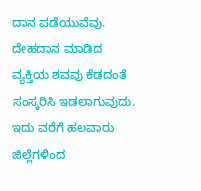ದಾನ ಪಡೆಯುವೆವು. ದೇಹದಾನ ಮಾಡಿದ ವ್ಯಕ್ತಿಯ ಶವವು ಕೆಡದಂತೆ ಸಂಸ್ಕರಿಸಿ ಇಡಲಾಗುವುದು. ಇದು ವರೆಗೆ ಹಲವಾರು ಜಿಲ್ಲೆಗಳಿಂದ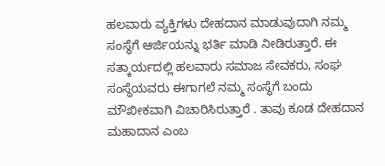ಹಲವಾರು ವ್ಯಕ್ತಿಗಳು ದೇಹದಾನ ಮಾಡುವುದಾಗಿ ನಮ್ಮ ಸಂಸ್ಥೆಗೆ ಆರ್ಜಿಯನ್ನು ಭರ್ತಿ ಮಾಡಿ ನೀಡಿರುತ್ತಾರೆ. ಈ ಸತ್ಕಾರ್ಯದಲ್ಲಿ ಹಲವಾರು ಸಮಾಜ ಸೇವಕರು, ಸಂಘ ಸಂಸ್ಥೆಯವರು ಈಗಾಗಲೆ ನಮ್ಮ ಸಂಸ್ಥೆಗೆ ಬಂದು ಮೌಖೀಕವಾಗಿ ವಿಚಾರಿಸಿರುತ್ತಾರೆ . ತಾವು ಕೂಡ ದೇಹದಾನ ಮಹಾದಾನ ಎಂಬ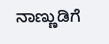ನಾಣ್ಣುಡಿಗೆ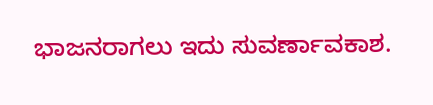ಭಾಜನರಾಗಲು ಇದು ಸುವರ್ಣಾವಕಾಶ.